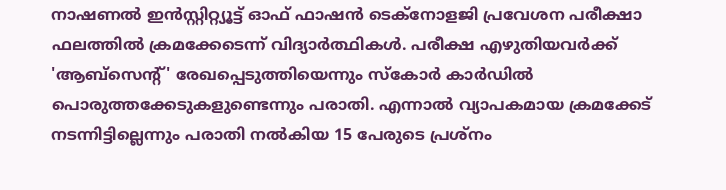നാഷണൽ ഇൻസ്റ്റിറ്റ്യൂട്ട് ഓഫ് ഫാഷൻ ടെക്നോളജി പ്രവേശന പരീക്ഷാ ഫലത്തിൽ ക്രമക്കേടെന്ന് വിദ്യാർത്ഥികൾ. പരീക്ഷ എഴുതിയവർക്ക് 'ആബ്സെന്റ്' രേഖപ്പെടുത്തിയെന്നും സ്കോർ കാർഡിൽ പൊരുത്തക്കേടുകളുണ്ടെന്നും പരാതി. എന്നാൽ വ്യാപകമായ ക്രമക്കേട് നടന്നിട്ടില്ലെന്നും പരാതി നൽകിയ 15 പേരുടെ പ്രശ്നം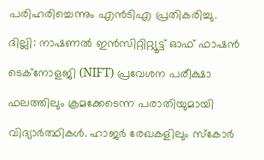പരിഹരിച്ചെന്നും എൻടിഎ പ്രതികരിച്ചു.
ദില്ലി: നാഷണൽ ഇൻസിറ്റിറ്റ്യൂട്ട് ഓഫ് ഫാഷൻ ടെക്നോളജി (NIFT) പ്രവേശന പരീക്ഷാ ഫലത്തിലും ക്രമക്കേടെന്ന പരാതിയുമായി വിദ്യാർത്ഥികൾ. ഹാജർ രേഖകളിലും സ്കോർ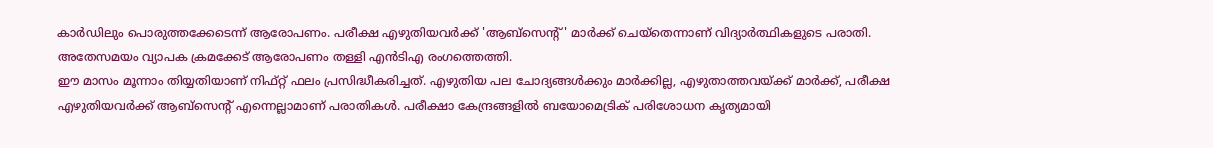കാർഡിലും പൊരുത്തക്കേടെന്ന് ആരോപണം. പരീക്ഷ എഴുതിയവർക്ക് 'ആബ്സെന്റ്' മാർക്ക് ചെയ്തെന്നാണ് വിദ്യാർത്ഥികളുടെ പരാതി. അതേസമയം വ്യാപക ക്രമക്കേട് ആരോപണം തള്ളി എൻടിഎ രംഗത്തെത്തി.
ഈ മാസം മൂന്നാം തിയ്യതിയാണ് നിഫ്റ്റ് ഫലം പ്രസിദ്ധീകരിച്ചത്. എഴുതിയ പല ചോദ്യങ്ങൾക്കും മാർക്കില്ല, എഴുതാത്തവയ്ക്ക് മാർക്ക്, പരീക്ഷ എഴുതിയവർക്ക് ആബ്സെന്റ് എന്നെല്ലാമാണ് പരാതികൾ. പരീക്ഷാ കേന്ദ്രങ്ങളിൽ ബയോമെട്രിക് പരിശോധന കൃത്യമായി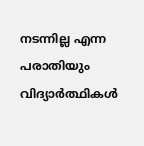നടന്നില്ല എന്ന പരാതിയും വിദ്യാർത്ഥികൾ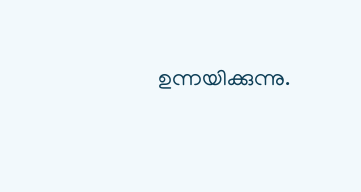ഉന്നയിക്കുന്നു.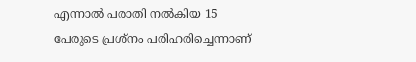എന്നാൽ പരാതി നൽകിയ 15 പേരുടെ പ്രശ്നം പരിഹരിച്ചെന്നാണ്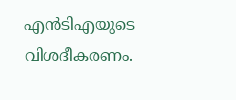എൻടിഎയുടെ വിശദീകരണം.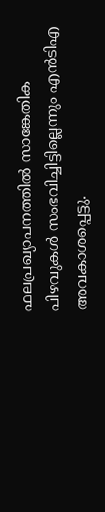ഫലപ്രഖ്യാപനത്തിൽ സാങ്കേതിക പിഴവുകൾ സംഭവിച്ചിട്ടില്ലെന്നും എൻടിഎ അവകാശപ്പെട്ടു.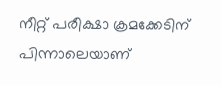നീറ്റ് പരീക്ഷാ ക്രമക്കേടിന് പിന്നാലെയാണ്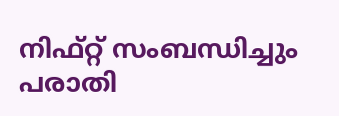നിഫ്റ്റ് സംബന്ധിച്ചും പരാതി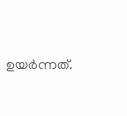ഉയർന്നത്.